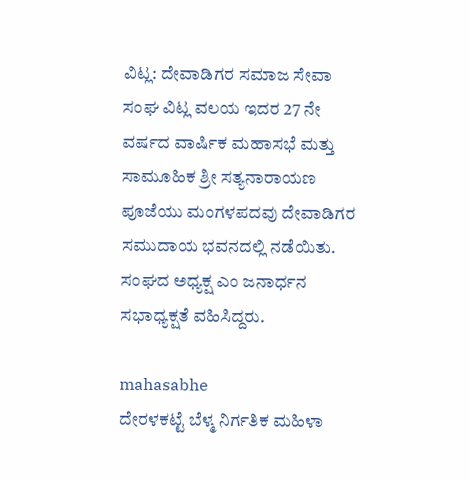ವಿಟ್ಲ: ದೇವಾಡಿಗರ ಸಮಾಜ ಸೇವಾ ಸಂಘ ವಿಟ್ಲ ವಲಯ ಇದರ 27 ನೇ ವರ್ಷದ ವಾರ್ಷಿಕ ಮಹಾಸಭೆ ಮತ್ತು ಸಾಮೂಹಿಕ ಶ್ರೀ ಸತ್ಯನಾರಾಯಣ ಪೂಜೆಯು ಮಂಗಳಪದವು ದೇವಾಡಿಗರ ಸಮುದಾಯ ಭವನದಲ್ಲಿ ನಡೆಯಿತು.
ಸಂಘದ ಅಧ್ಯಕ್ಷ ಎಂ ಜನಾರ್ಧನ ಸಭಾಧ್ಯಕ್ಷತೆ ವಹಿಸಿದ್ದರು.

mahasabhe
ದೇರಳಕಟ್ಟೆ ಬೆಳ್ಮ ನಿರ್ಗತಿಕ ಮಹಿಳಾ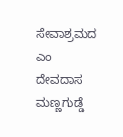ಸೇವಾಶ್ರಮದ ಎಂ ದೇವದಾಸ ಮಣ್ಣಗುಡ್ಡೆ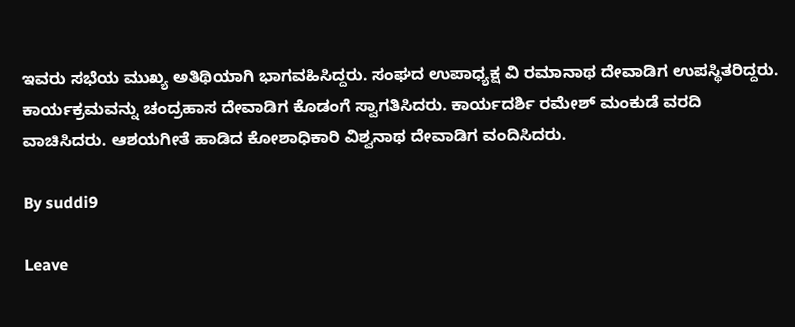ಇವರು ಸಭೆಯ ಮುಖ್ಯ ಅತಿಥಿಯಾಗಿ ಭಾಗವಹಿಸಿದ್ದರು. ಸಂಘದ ಉಪಾಧ್ಯಕ್ಷ ವಿ ರಮಾನಾಥ ದೇವಾಡಿಗ ಉಪಸ್ಥಿತರಿದ್ದರು. ಕಾರ್ಯಕ್ರಮವನ್ನು ಚಂದ್ರಹಾಸ ದೇವಾಡಿಗ ಕೊಡಂಗೆ ಸ್ವಾಗತಿಸಿದರು. ಕಾರ್ಯದರ್ಶಿ ರಮೇಶ್ ಮಂಕುಡೆ ವರದಿ ವಾಚಿಸಿದರು. ಆಶಯಗೀತೆ ಹಾಡಿದ ಕೋಶಾಧಿಕಾರಿ ವಿಶ್ವನಾಥ ದೇವಾಡಿಗ ವಂದಿಸಿದರು.

By suddi9

Leave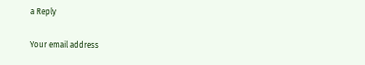a Reply

Your email address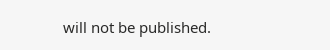will not be published.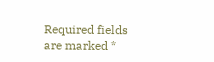Required fields are marked *